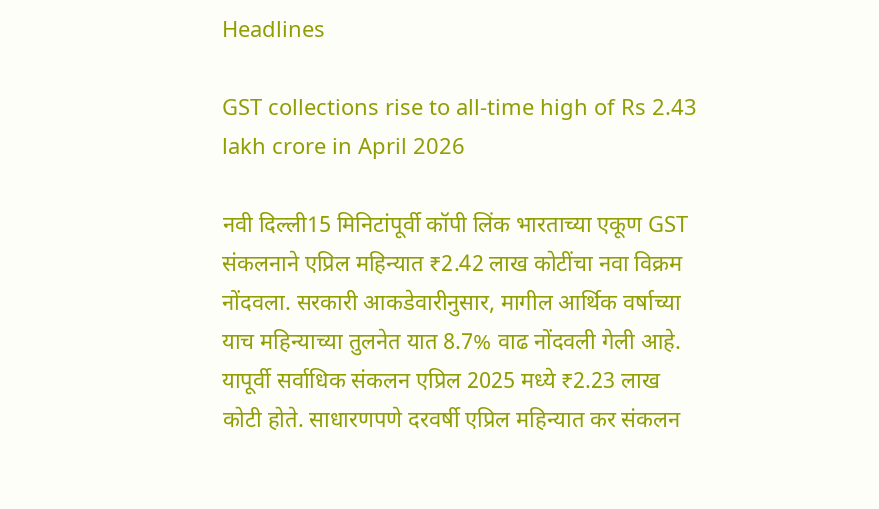Headlines

GST collections rise to all-time high of Rs 2.43 lakh crore in April 2026

नवी दिल्ली15 मिनिटांपूर्वी कॉपी लिंक भारताच्या एकूण GST संकलनाने एप्रिल महिन्यात ₹2.42 लाख कोटींचा नवा विक्रम नोंदवला. सरकारी आकडेवारीनुसार, मागील आर्थिक वर्षाच्या याच महिन्याच्या तुलनेत यात 8.7% वाढ नोंदवली गेली आहे. यापूर्वी सर्वाधिक संकलन एप्रिल 2025 मध्ये ₹2.23 लाख कोटी होते. साधारणपणे दरवर्षी एप्रिल महिन्यात कर संकलन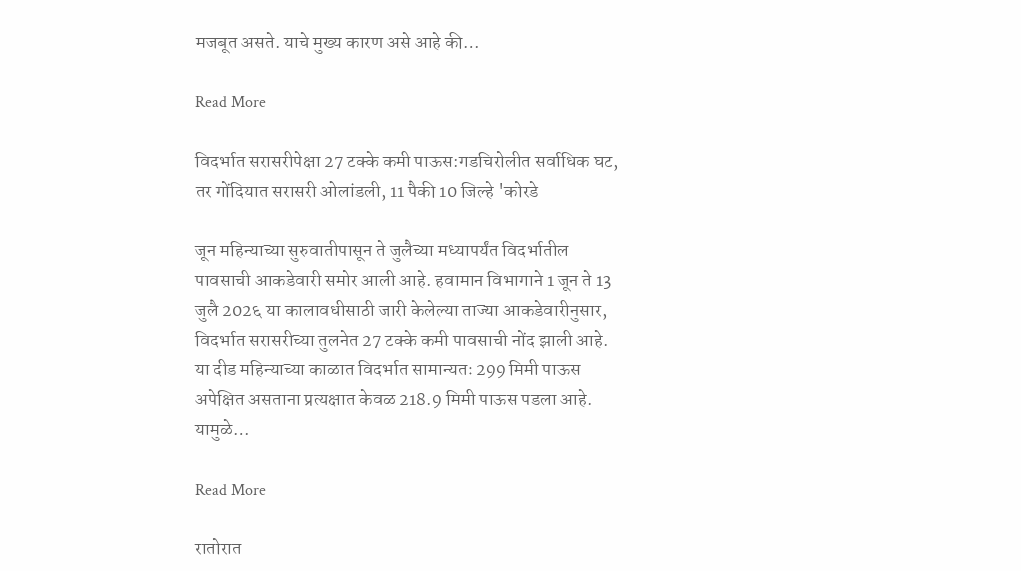मजबूत असते. याचे मुख्य कारण असे आहे की…

Read More

विदर्भात सरासरीपेक्षा 27 टक्के कमी पाऊस:गडचिरोलीत सर्वाधिक घट, तर गोंदियात सरासरी ओलांडली, 11 पैकी 10 जिल्हे 'कोरडे

जून महिन्याच्या सुरुवातीपासून ते जुलैच्या मध्यापर्यंत विदर्भातील पावसाची आकडेवारी समोर आली आहे. हवामान विभागाने 1 जून ते 13 जुलै 202६ या कालावधीसाठी जारी केलेल्या ताज्या आकडेवारीनुसार, विदर्भात सरासरीच्या तुलनेत 27 टक्के कमी पावसाची नोंद झाली आहे. या दीड महिन्याच्या काळात विदर्भात सामान्यतः 299 मिमी पाऊस अपेक्षित असताना प्रत्यक्षात केवळ 218.9 मिमी पाऊस पडला आहे. यामुळे…

Read More

रातोरात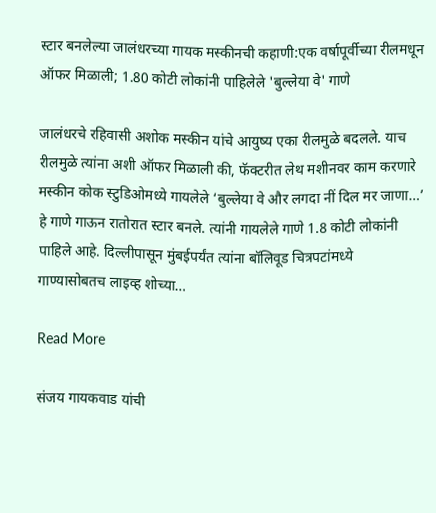स्टार बनलेल्या जालंधरच्या गायक मस्कीनची कहाणी:एक वर्षापूर्वीच्या रीलमधून ऑफर मिळाली; 1.80 कोटी लोकांनी पाहिलेले 'बुल्लेया वे' गाणे

जालंधरचे रहिवासी अशोक मस्कीन यांचे आयुष्य एका रीलमुळे बदलले. याच रीलमुळे त्यांना अशी ऑफर मिळाली की, फॅक्टरीत लेथ मशीनवर काम करणारे मस्कीन कोक स्टुडिओमध्ये गायलेले ‘बुल्लेया वे और लगदा नीं दिल मर जाणा…’ हे गाणे गाऊन रातोरात स्टार बनले. त्यांनी गायलेले गाणे 1.8 कोटी लोकांनी पाहिले आहे. दिल्लीपासून मुंबईपर्यंत त्यांना बॉलिवूड चित्रपटांमध्ये गाण्यासोबतच लाइव्ह शोच्या…

Read More

संजय गायकवाड यांची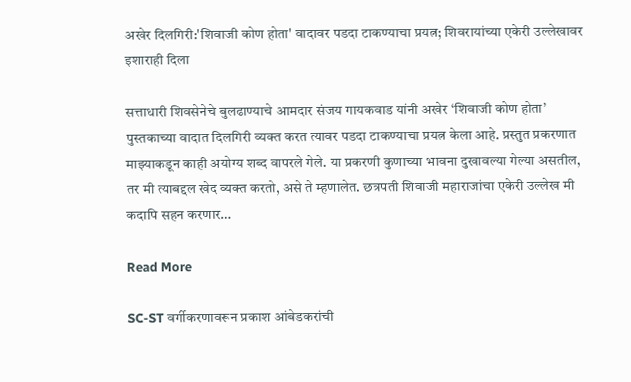अखेर दिलगिरी:'शिवाजी कोण होता' वादावर पडदा टाकण्याचा प्रयत्न; शिवरायांच्या एकेरी उल्लेखावर इशाराही दिला

सत्ताधारी शिवसेनेचे बुलढाण्याचे आमदार संजय गायकवाड यांनी अखेर ‘शिवाजी कोण होता’ पुस्तकाच्या वादात दिलगिरी व्यक्त करत त्यावर पडदा टाकण्याचा प्रयत्न केला आहे. प्रस्तुत प्रकरणात माझ्याकडून काही अयोग्य शब्द वापरले गेले. या प्रकरणी कुणाच्या भावना दुखावल्या गेल्या असतील, तर मी त्याबद्दल खेद व्यक्त करतो, असे ते म्हणालेत. छत्रपती शिवाजी महाराजांचा एकेरी उल्लेख मी कदापि सहन करणार…

Read More

SC-ST वर्गीकरणावरून प्रकाश आंबेडकरांची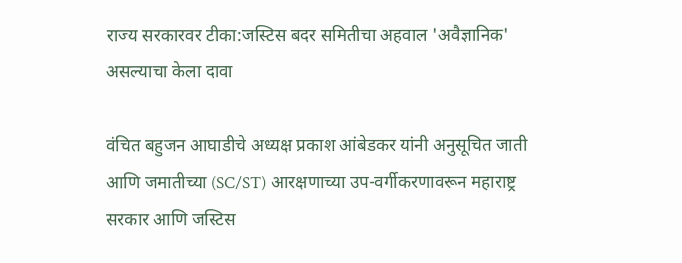राज्य सरकारवर टीका:जस्टिस बदर समितीचा अहवाल 'अवैज्ञानिक' असल्याचा केला दावा

वंचित बहुजन आघाडीचे अध्यक्ष प्रकाश आंबेडकर यांनी अनुसूचित जाती आणि जमातीच्या (SC/ST) आरक्षणाच्या उप-वर्गीकरणावरून महाराष्ट्र सरकार आणि जस्टिस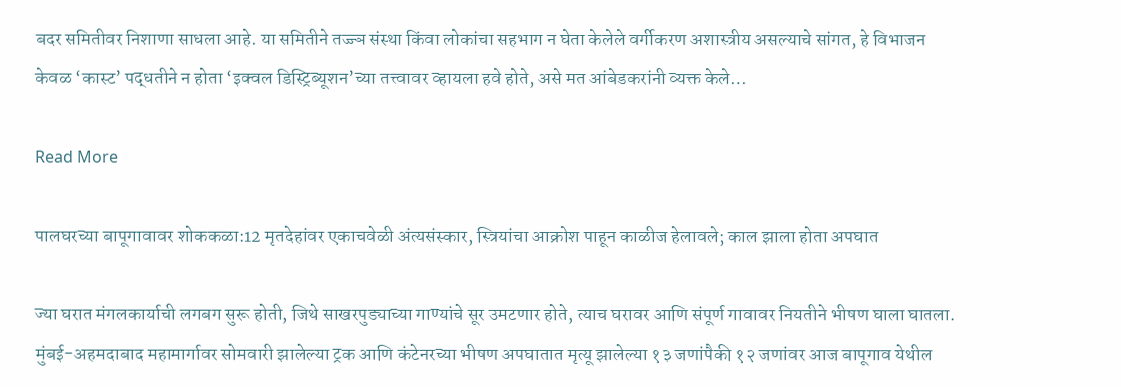बदर समितीवर निशाणा साधला आहे. या समितीने तज्ज्ञ संस्था किंवा लोकांचा सहभाग न घेता केलेले वर्गीकरण अशास्त्रीय असल्याचे सांगत, हे विभाजन केवळ ‘कास्ट’ पद्धतीने न होता ‘इक्वल डिस्ट्रिब्यूशन’च्या तत्त्वावर व्हायला हवे होते, असे मत आंबेडकरांनी व्यक्त केले…

Read More

पालघरच्या बापूगावावर शोककळा:12 मृतदेहांवर एकाचवेळी अंत्यसंस्कार, स्त्रियांचा आक्रोश पाहून काळीज हेलावले; काल झाला होता अपघात

ज्या घरात मंगलकार्याची लगबग सुरू होती, जिथे साखरपुड्याच्या गाण्यांचे सूर उमटणार होते, त्याच घरावर आणि संपूर्ण गावावर नियतीने भीषण घाला घातला. मुंबई-अहमदाबाद महामार्गावर सोमवारी झालेल्या ट्रक आणि कंटेनरच्या भीषण अपघातात मृत्यू झालेल्या १३ जणांपैकी १२ जणांवर आज बापूगाव येथील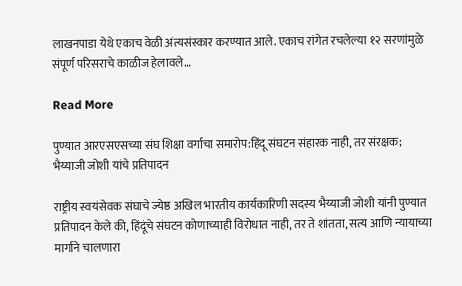लाखनपाडा येथे एकाच वेळी अंत्यसंस्कार करण्यात आले. एकाच रांगेत रचलेल्या १२ सरणांमुळे संपूर्ण परिसराचे काळीज हेलावले…

Read More

पुण्यात आरएसएसच्या संघ शिक्षा वर्गाचा समारोप:हिंदू संघटन संहारक नाही, तर संरक्षक; भैय्याजी जोशी यांचे प्रतिपादन

राष्ट्रीय स्वयंसेवक संघाचे ज्येष्ठ अखिल भारतीय कार्यकारिणी सदस्य भैय्याजी जोशी यांनी पुण्यात प्रतिपादन केले की, हिंदूंचे संघटन कोणाच्याही विरोधात नाही, तर ते शांतता, सत्य आणि न्यायाच्या मार्गाने चालणारा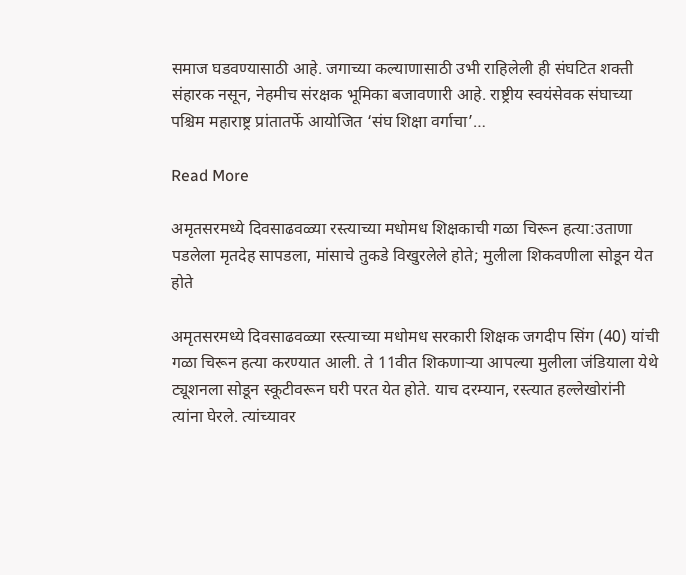समाज घडवण्यासाठी आहे. जगाच्या कल्याणासाठी उभी राहिलेली ही संघटित शक्ती संहारक नसून, नेहमीच संरक्षक भूमिका बजावणारी आहे. राष्ट्रीय स्वयंसेवक संघाच्या पश्चिम महाराष्ट्र प्रांतातर्फे आयोजित ‘संघ शिक्षा वर्गाचा’…

Read More

अमृतसरमध्ये दिवसाढवळ्या रस्त्याच्या मधोमध शिक्षकाची गळा चिरून हत्या:उताणा पडलेला मृतदेह सापडला, मांसाचे तुकडे विखुरलेले होते; मुलीला शिकवणीला सोडून येत होते

अमृतसरमध्ये दिवसाढवळ्या रस्त्याच्या मधोमध सरकारी शिक्षक जगदीप सिंग (40) यांची गळा चिरून हत्या करण्यात आली. ते 11वीत शिकणाऱ्या आपल्या मुलीला जंडियाला येथे ट्यूशनला सोडून स्कूटीवरून घरी परत येत होते. याच दरम्यान, रस्त्यात हल्लेखोरांनी त्यांना घेरले. त्यांच्यावर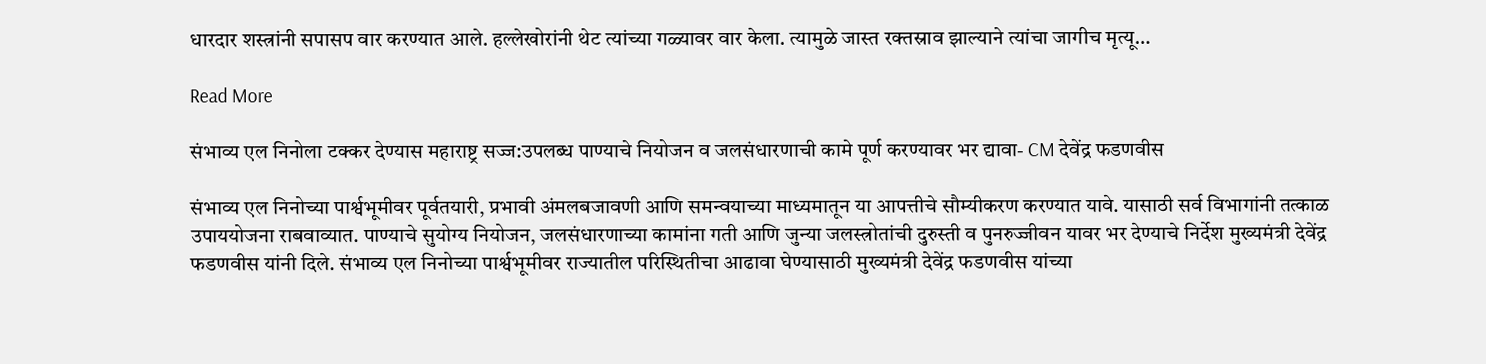धारदार शस्त्रांनी सपासप वार करण्यात आले. हल्लेखोरांनी थेट त्यांच्या गळ्यावर वार केला. त्यामुळे जास्त रक्तस्राव झाल्याने त्यांचा जागीच मृत्यू…

Read More

संभाव्य एल निनोला टक्कर देण्यास महाराष्ट्र सज्ज:उपलब्ध पाण्याचे नियोजन व जलसंधारणाची कामे पूर्ण करण्यावर भर द्यावा- CM देवेंद्र फडणवीस

संभाव्य एल निनोच्या पार्श्वभूमीवर पूर्वतयारी, प्रभावी अंमलबजावणी आणि समन्वयाच्या माध्यमातून या आपत्तीचे सौम्यीकरण करण्यात यावे. यासाठी सर्व विभागांनी तत्काळ उपाययोजना राबवाव्यात. पाण्याचे सुयोग्य नियोजन, जलसंधारणाच्या कामांना गती आणि जुन्या जलस्त्रोतांची दुरुस्ती व पुनरुज्जीवन यावर भर देण्याचे निर्देश मुख्यमंत्री देवेंद्र फडणवीस यांनी दिले. संभाव्य एल निनोच्या पार्श्वभूमीवर राज्यातील परिस्थितीचा आढावा घेण्यासाठी मुख्यमंत्री देवेंद्र फडणवीस यांच्या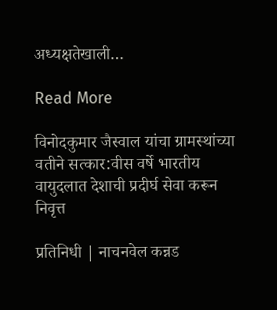अध्यक्षतेखाली…

Read More

विनोदकुमार जैस्वाल यांचा ग्रामस्थांच्या वतीने सत्कार:वीस वर्षे भारतीय वायुदलात देशाची प्रदीर्घ सेवा करून निवृत्त

प्रतिनिधी | नाचनवेल कन्नड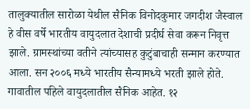तालुक्यातील सारोळा येथील सैनिक विनोदकुमार जगदीश जैस्वाल हे वीस वर्षे भारतीय वायुदलात देशाची प्रदीर्घ सेवा करून निवृत्त झाले. ग्रामस्थांच्या वतीने त्यांच्यासह कुटुंबाचाही सन्मान करण्यात आला. सन २००६ मध्ये भारतीय सैन्यामध्ये भरती झाले होते. गावातील पहिले वायुदलातील सैनिक आहेत. १२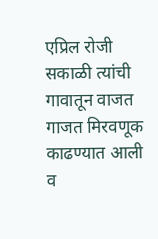एप्रिल रोजी सकाळी त्यांची गावातून वाजत गाजत मिरवणूक काढण्यात आली व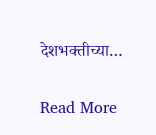देशभक्तीच्या…

Read More